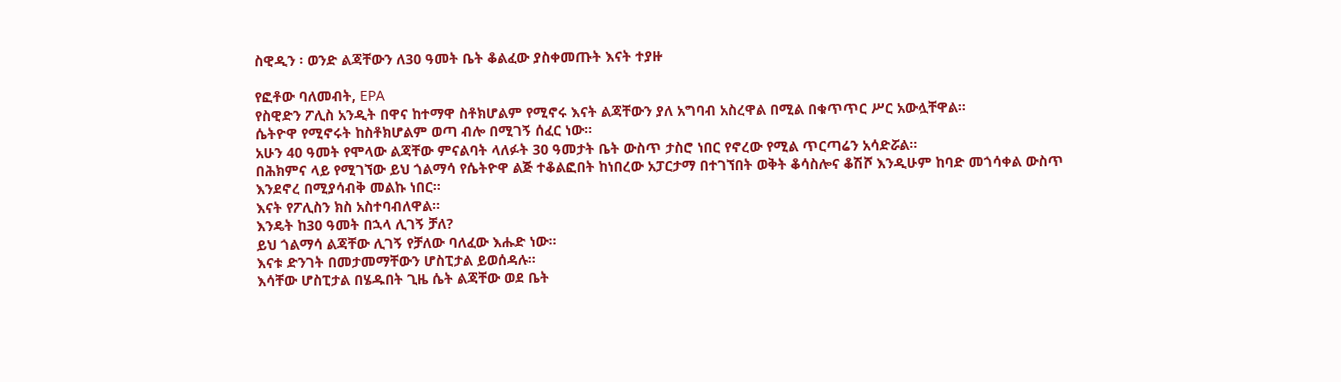ስዊዲን ፡ ወንድ ልጃቸውን ለ30 ዓመት ቤት ቆልፈው ያስቀመጡት እናት ተያዙ

የፎቶው ባለመብት, EPA
የስዊድን ፖሊስ አንዲት በዋና ከተማዋ ስቶክሆልም የሚኖሩ እናት ልጃቸውን ያለ አግባብ አስረዋል በሚል በቁጥጥር ሥር አውሏቸዋል።
ሴትዮዋ የሚኖሩት ከስቶክሆልም ወጣ ብሎ በሚገኝ ሰፈር ነው።
አሁን 40 ዓመት የሞላው ልጃቸው ምናልባት ላለፉት 30 ዓመታት ቤት ውስጥ ታስሮ ነበር የኖረው የሚል ጥርጣሬን አሳድሯል።
በሕክምና ላይ የሚገኘው ይህ ጎልማሳ የሴትዮዋ ልጅ ተቆልፎበት ከነበረው አፓርታማ በተገኘበት ወቅት ቆሳስሎና ቆሽሾ እንዲሁም ከባድ መጎሳቀል ውስጥ እንደኖረ በሚያሳብቅ መልኩ ነበር።
እናት የፖሊስን ክስ አስተባብለዋል።
እንዴት ከ30 ዓመት በኋላ ሊገኝ ቻለ?
ይህ ጎልማሳ ልጃቸው ሊገኝ የቻለው ባለፈው እሑድ ነው።
እናቱ ድንገት በመታመማቸውን ሆስፒታል ይወሰዳሉ።
እሳቸው ሆስፒታል በሄዱበት ጊዜ ሴት ልጃቸው ወደ ቤት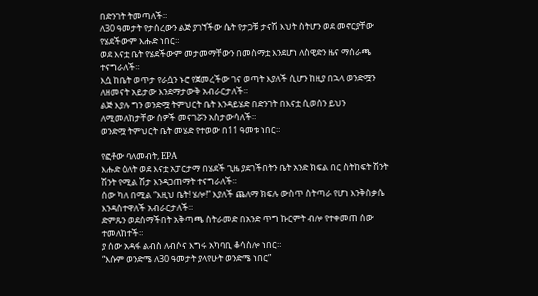በድንገት ትመጣለች።
ለ30 ዓመታት የታሰረውን ልጅ ያገኘችው ሴት የታጋቹ ታናሽ እህት ስትሆን ወደ መኖርያቸው የሄደችውም እሑድ ነበር።
ወደ እናቷ ቤት የሄደችውም መታመማቸውን በመስማቷ እንደሆነ ለስዊድን ዜና ማሰራጫ ተናግራለች።
እሷ ከቤት ወጥታ የራሷን ኑሮ የጀመረችው ገና ወጣት እያለች ሲሆን ከዚያ በኋላ ወንድሟን ለዘመናት አይታው እንደማታውቅ አብራርታለች።
ልጅ እያሉ ግን ወንድሟ ትምህርት ቤት እንዳይሄድ በድንገት በእናቷ ሲወሰን ይህን ለሚመለከታቸው ሰዎች መናገሯን አስታውሳለች።
ወንድሟ ትምህርት ቤት መሄድ የተወው በ11 ዓመቱ ነበር።

የፎቶው ባለመብት, EPA
እሑድ ዕለት ወደ እናቷ አፓርታማ በሄደች ጊዜ ያደገችበትን ቤት አንድ ክፍል በር ስትከፍት ሽንት ሽንት የሚል ሽታ እንዳጋጠማት ተናግራለች።
ሰው ካለ በሚል “እዚህ ቤት! ሄሎ!” እያለች ጨለማ ክፍሉ ውስጥ ስትጣራ የሆነ እንቅስቃሴ እንዳስተዋለች አብራርታለች።
ድምጹን ወደሰማችበት አቅጣጫ ስትራመድ በአንድ ጥግ ኩርምት ብሎ የተቀመጠ ሰው ተመለከተች።
ያ ሰው አዳፋ ልብስ ለብሶና እግሩ አካባቢ ቆሳስሎ ነበር።
“እሱም ወንድሜ ለ30 ዓመታት ያላየሁት ወንድሜ ነበር”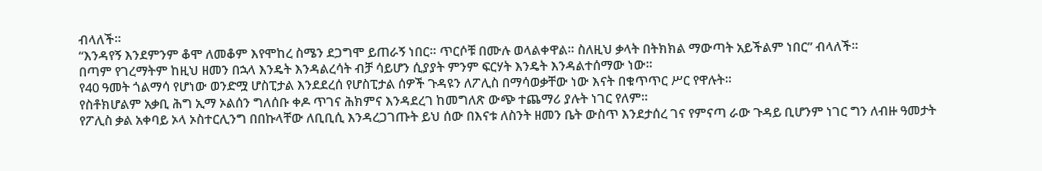ብላለች።
“እንዳየኝ እንደምንም ቆሞ ለመቆም እየሞከረ ስሜን ደጋግሞ ይጠራኝ ነበር። ጥርሶቹ በሙሉ ወላልቀዋል። ስለዚህ ቃላት በትክክል ማውጣት አይችልም ነበር” ብላለች።
በጣም የገረማትም ከዚህ ዘመን በኋላ እንዴት እንዳልረሳት ብቻ ሳይሆን ሲያያት ምንም ፍርሃት እንዴት እንዳልተሰማው ነው።
የ40 ዓመት ጎልማሳ የሆነው ወንድሟ ሆስፒታል እንደደረሰ የሆስፒታል ሰዎች ጉዳዩን ለፖሊስ በማሳወቃቸው ነው እናት በቁጥጥር ሥር የዋሉት።
የስቶክሆልም አቃቢ ሕግ ኢማ ኦልሰን ግለሰቡ ቀዶ ጥገና ሕክምና እንዳደረገ ከመግለጽ ውጭ ተጨማሪ ያሉት ነገር የለም።
የፖሊስ ቃል አቀባይ ኦላ ኦስተርሊንግ በበኩላቸው ለቢቢሲ እንዳረጋገጡት ይህ ሰው በእናቱ ለስንት ዘመን ቤት ውስጥ እንደታሰረ ገና የምናጣ ራው ጉዳይ ቢሆንም ነገር ግን ለብዙ ዓመታት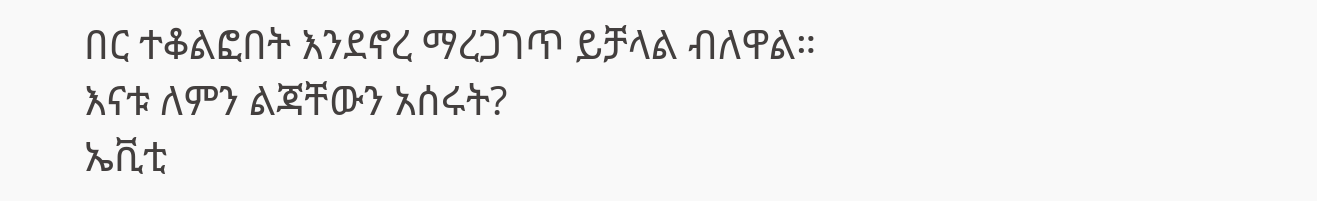በር ተቆልፎበት እንደኖረ ማረጋገጥ ይቻላል ብለዋል።
እናቱ ለምን ልጃቸውን አሰሩት?
ኤቪቲ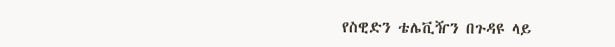የስዊድን ቴሌቪዥን በጉዳዩ ላይ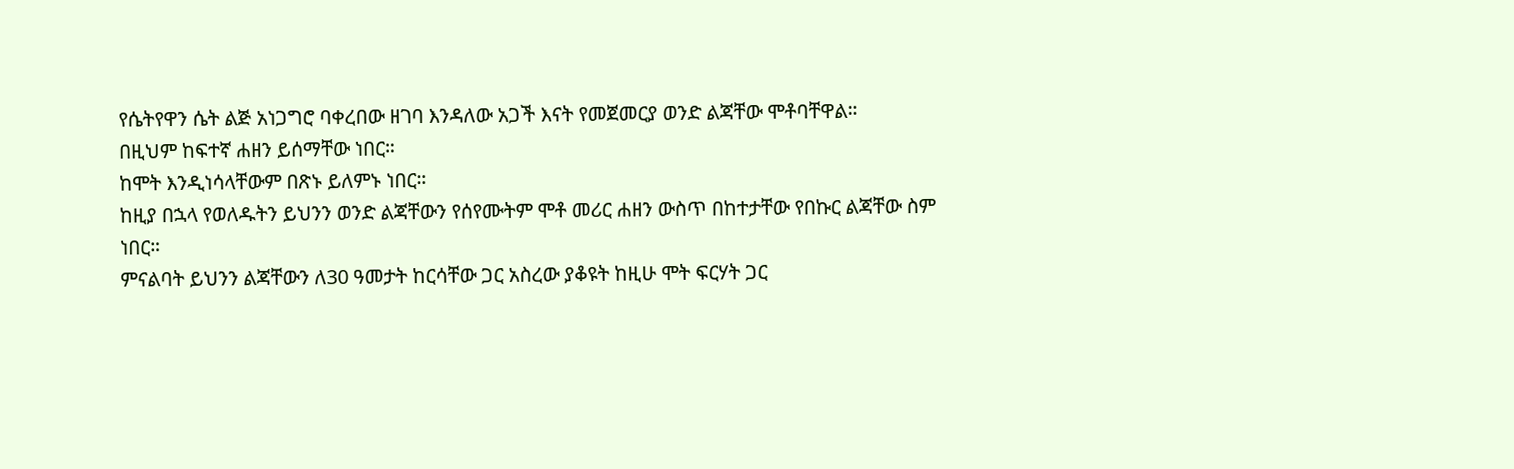የሴትየዋን ሴት ልጅ አነጋግሮ ባቀረበው ዘገባ እንዳለው አጋች እናት የመጀመርያ ወንድ ልጃቸው ሞቶባቸዋል።
በዚህም ከፍተኛ ሐዘን ይሰማቸው ነበር።
ከሞት እንዲነሳላቸውም በጽኑ ይለምኑ ነበር።
ከዚያ በኋላ የወለዱትን ይህንን ወንድ ልጃቸውን የሰየሙትም ሞቶ መሪር ሐዘን ውስጥ በከተታቸው የበኩር ልጃቸው ስም ነበር።
ምናልባት ይህንን ልጃቸውን ለ30 ዓመታት ከርሳቸው ጋር አስረው ያቆዩት ከዚሁ ሞት ፍርሃት ጋር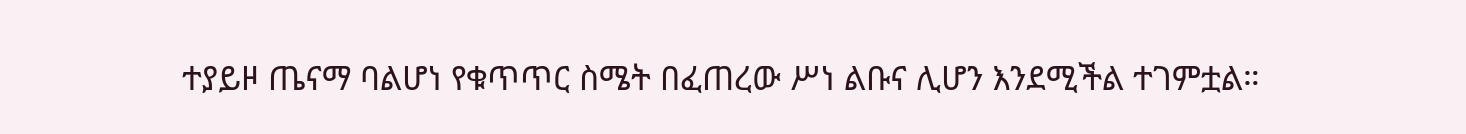ተያይዞ ጤናማ ባልሆነ የቁጥጥር ስሜት በፈጠረው ሥነ ልቡና ሊሆን እንደሚችል ተገምቷል።